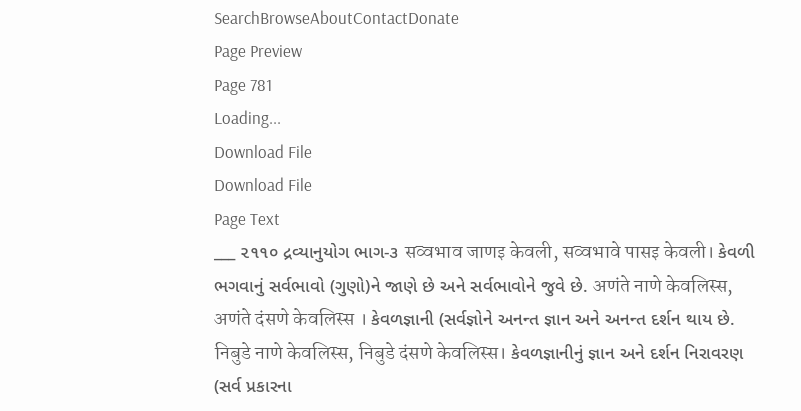SearchBrowseAboutContactDonate
Page Preview
Page 781
Loading...
Download File
Download File
Page Text
___ ૨૧૧૦ દ્રવ્યાનુયોગ ભાગ-૩ सव्वभाव जाणइ केवली, सव्वभावे पासइ केवली। કેવળી ભગવાનું સર્વભાવો (ગુણો)ને જાણે છે અને સર્વભાવોને જુવે છે. अणंते नाणे केवलिस्स, अणंते दंसणे केवलिस्स । કેવળજ્ઞાની (સર્વજ્ઞોને અનન્ત જ્ઞાન અને અનન્ત દર્શન થાય છે. निबुडे नाणे केवलिस्स, निबुडे दंसणे केवलिस्स। કેવળજ્ઞાનીનું જ્ઞાન અને દર્શન નિરાવરણ (સર્વ પ્રકારના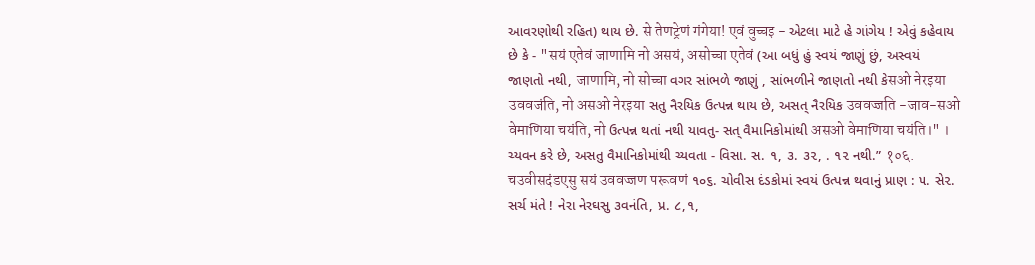આવરણોથી રહિત) થાય છે. से तेणट्रेणं गंगेया! एवं वुच्चइ - એટલા માટે હે ગાંગેય ! એવું કહેવાય છે કે - "सयं एतेवं जाणामि नो असयं, असोच्चा एतेवं (આ બધું હું સ્વયં જાણું છું, અસ્વયં જાણતો નથી, जाणामि, नो सोच्चा વગર સાંભળે જાણું , સાંભળીને જાણતો નથી કેसओ नेरइया उववजंति, नो असओ नेरइया સતુ નૈરયિક ઉત્પન્ન થાય છે, અસત્ નૈરયિક उववज्जति -जाव-सओ वेमाणिया चयंति, नो ઉત્પન્ન થતાં નથી યાવતુ- સત્ વૈમાનિકોમાંથી असओ वेमाणिया चयंति।" । ચ્યવન કરે છે, અસતુ વૈમાનિકોમાંથી ચ્યવતા - વિસા. સ. ૧, ૩. ૩૨, . ૧૨ નથી.” १०६. चउवीसदंडएसु सयं उववज्जण परूवणं ૧૦૬. ચોવીસ દંડકોમાં સ્વયં ઉત્પન્ન થવાનું પ્રાણ : ૫. સે૨. સર્ચ મંતે ! નેરા નેરઘસુ ૩વનંતિ, પ્ર. ૮,૧,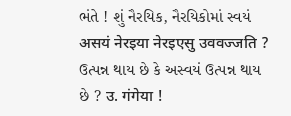ભંતે ! શું નૈરયિક, નૈરયિકોમાં સ્વયં असयं नेरइया नेरइएसु उववज्जति ? ઉત્પન્ન થાય છે કે અસ્વયં ઉત્પન્ન થાય છે ? उ. गंगेया !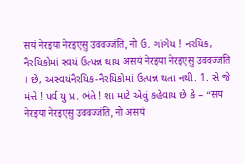सयं नेरइया नेरइएसु उववज्जंति, नो ઉ. ગાંગેય ! નરયિક, નૈરયિકોમાં સ્વયં ઉત્પન્ન થાય असयं नेरइया नेरइएसु उववज्जति । છે, અસ્વયંનૈરયિક-નૈરયિકોમાં ઉત્પન્ન થતા નથી. 1. સે જે મંત્તે ! પર્વ યુ પ્ર. ભંતે ! શા માટે એવું કહેવાય છે કે – “सय नेरइया नेरइएसु उववज्जंति, नो असयं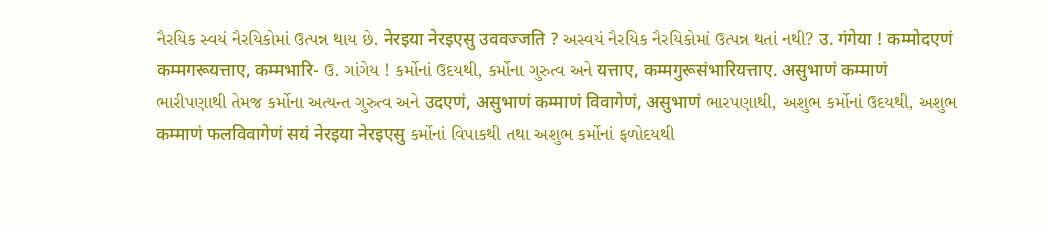નૈરયિક સ્વયં નૈરયિકોમાં ઉત્પન્ન થાય છે. नेरइया नेरइएसु उववज्जति ? અસ્વયં નૈરયિક નૈરયિકોમાં ઉત્પન્ન થતાં નથી? उ. गंगेया ! कम्मोदएणं कम्मगरूयत्ताए, कम्मभारि- ઉ. ગાંગેય ! કર્મોનાં ઉદયથી, કર્મોના ગુરુત્વ અને यत्ताए, कम्मगुरूसंभारियत्ताए. असुभाणं कम्माणं ભારીપણાથી તેમજ કર્મોના અત્યન્ત ગુરુત્વ અને उदएणं, असुभाणं कम्माणं विवागेणं, असुभाणं ભારપણાથી, અશુભ કર્મોનાં ઉદયથી, અશુભ कम्माणं फलविवागेणं सयं नेरइया नेरइएसु કર્મોનાં વિપાકથી તથા અશુભ કર્મોનાં ફળોદયથી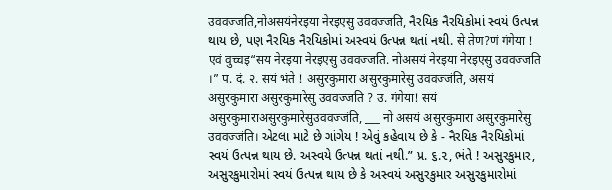उववज्जति,नोअसयंनेरइया नेरइएसु उववज्जति, નૈરયિક નૈરયિકોમાં સ્વયં ઉત્પન્ન થાય છે, પણ નૈરયિક નૈરયિકોમાં અસ્વયં ઉત્પન્ન થતાં નથી. से तेण?णं गंगेया ! एवं वुच्चइ“सय नेरइया नेरइएसु उववज्जति. नोअसयं नेरइया नेरइएसु उववज्जति ।” प. दं. २. सयं भंते ! असुरकुमारा असुरकुमारेसु उववज्जंति, असयं असुरकुमारा असुरकुमारेसु उववज्जति ? उ. गंगेया! सयं असुरकुमाराअसुरकुमारेसुउववज्जंति, ___ नो असयं असुरकुमारा असुरकुमारेसु उववज्जंति। એટલા માટે છે ગાંગેય ! એવું કહેવાય છે કે - નૈરયિક નૈરયિકોમાં સ્વયં ઉત્પન્ન થાય છે. અસ્વયે ઉત્પન્ન થતાં નથી.” પ્ર. ૬.૨, ભંતે ! અસુરકુમાર, અસુરકુમારોમાં સ્વયં ઉત્પન્ન થાય છે કે અસ્વયં અસુરકુમાર અસુરકુમારોમાં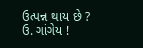ઉત્પન્ન થાય છે ? ઉ. ગાંગેય !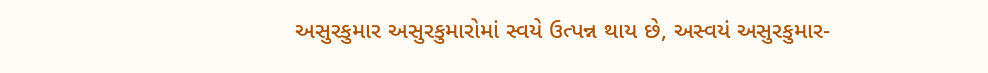અસુરકુમાર અસુરકુમારોમાં સ્વયે ઉત્પન્ન થાય છે, અસ્વયં અસુરકુમાર-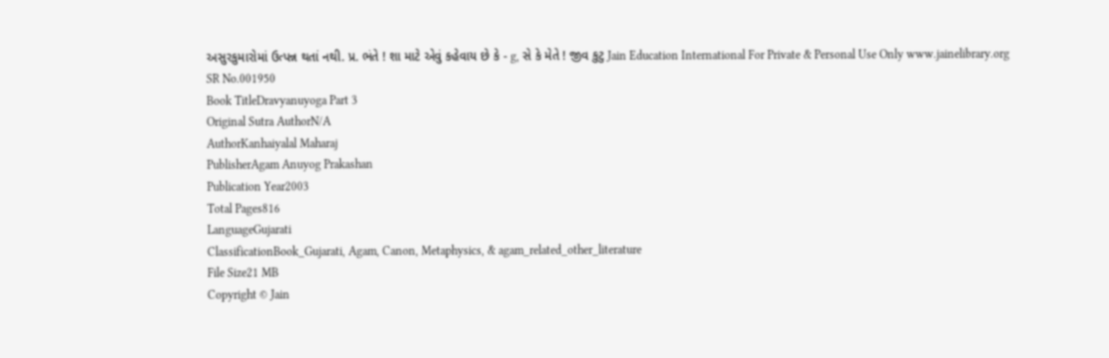અસુરકુમારોમાં ઉત્પન્ન થતાં નથી. પ્ર. ભંતે ! શા માટે એવું કહેવાય છે કે - g, સે કે મેતે ! જીવ કુટુ Jain Education International For Private & Personal Use Only www.jainelibrary.org
SR No.001950
Book TitleDravyanuyoga Part 3
Original Sutra AuthorN/A
AuthorKanhaiyalal Maharaj
PublisherAgam Anuyog Prakashan
Publication Year2003
Total Pages816
LanguageGujarati
ClassificationBook_Gujarati, Agam, Canon, Metaphysics, & agam_related_other_literature
File Size21 MB
Copyright © Jain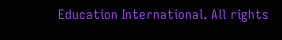Education International. All rights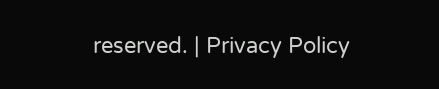reserved. | Privacy Policy